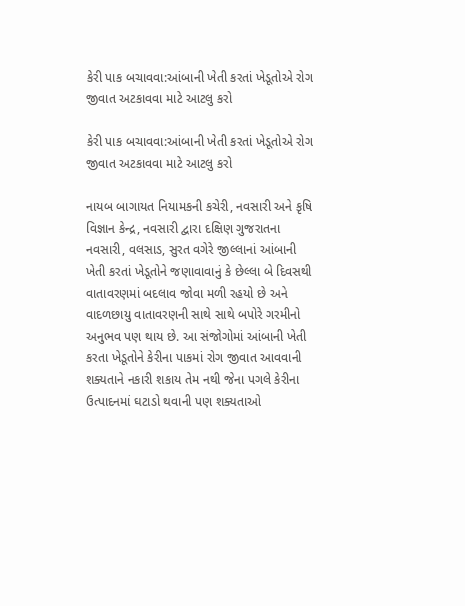કેરી પાક બચાવવા:આંબાની ખેતી કરતાં ખેડૂતોએ રોગ જીવાત અટકાવવા માટે આટલુ કરો

કેરી પાક બચાવવા:આંબાની ખેતી કરતાં ખેડૂતોએ રોગ જીવાત અટકાવવા માટે આટલુ કરો

નાયબ બાગાયત નિયામકની કચેરી, નવસારી અને કૃષિ વિજ્ઞાન કેન્દ્ર, નવસારી દ્વારા દક્ષિણ ગુજરાતના નવસારી, વલસાડ, સુરત વગેરે જીલ્લાનાં આંબાની ખેતી કરતાં ખેડૂતોને જણાવાવાનું કે છેલ્લા બે દિવસથી વાતાવરણમાં બદલાવ જોવા મળી રહયો છે અને વાદળછાયુ વાતાવરણની સાથે સાથે બપોરે ગરમીનો અનુભવ પણ થાય છે. આ સંજોગોમાં આંબાની ખેતી કરતા ખેડૂતોને કેરીના પાકમાં રોગ જીવાત આવવાની શક્યતાને નકારી શકાય તેમ નથી જેના પગલે કેરીના ઉત્પાદનમાં ઘટાડો થવાની પણ શક્યતાઓ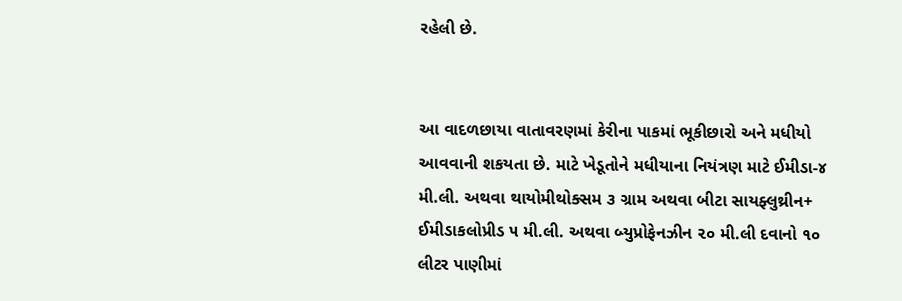રહેલી છે.


આ વાદળછાયા વાતાવરણમાં કેરીના પાકમાં ભૂકીછારો અને મધીયો આવવાની શકયતા છે. માટે ખેડૂતોને મધીયાના નિયંત્રણ માટે ઈમીડા-૪ મી.લી. અથવા થાયોમીથોક્સમ ૩ ગ્રામ અથવા બીટા સાયફ્લુથ્રીન+ ઈમીડાકલોપ્રીડ ૫ મી.લી. અથવા બ્યુપ્રોફેનઝીન ૨૦ મી.લી દવાનો ૧૦ લીટર પાણીમાં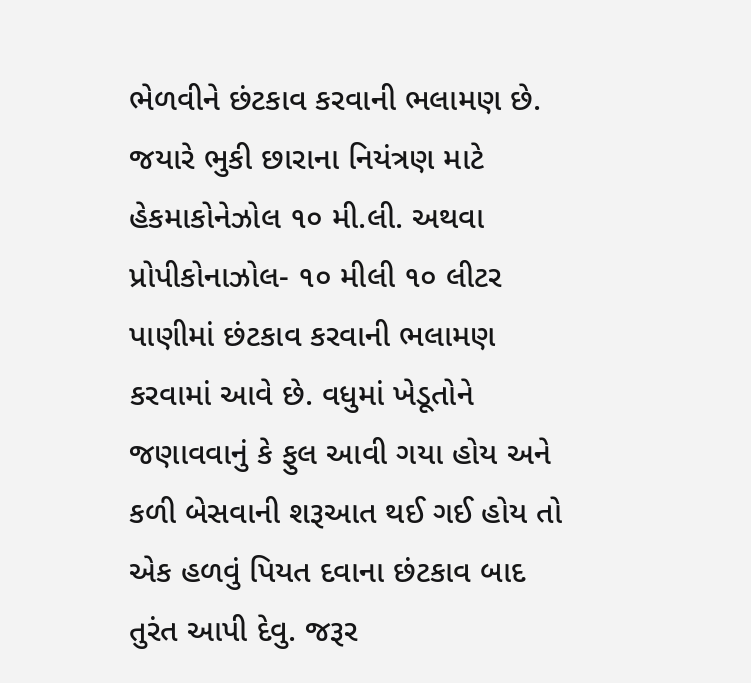ભેળવીને છંટકાવ કરવાની ભલામણ છે. જયારે ભુકી છારાના નિયંત્રણ માટે હેકમાકોનેઝોલ ૧૦ મી.લી. અથવા પ્રોપીકોનાઝોલ- ૧૦ મીલી ૧૦ લીટર પાણીમાં છંટકાવ કરવાની ભલામણ કરવામાં આવે છે. વધુમાં ખેડૂતોને જણાવવાનું કે ફુલ આવી ગયા હોય અને કળી બેસવાની શરૂઆત થઈ ગઈ હોય તો એક હળવું પિયત દવાના છંટકાવ બાદ તુરંત આપી દેવુ. જરૂર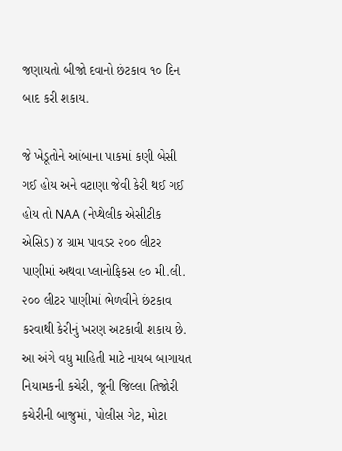જણાયતો બીજો દવાનો છંટકાવ ૧૦ દિન બાદ કરી શકાય.

જે ખેડૂતોને આંબાના પાકમાં કણી બેસી ગઈ હોય અને વટાણા જેવી કેરી થઈ ગઈ હોય તો NAA (નેપ્થેલીક એસીટીક એસિડ) ૪ ગ્રામ પાવડર ૨૦૦ લીટર પાણીમાં અથવા પ્લાનોફિકસ ૯૦ મી.લી. ૨૦૦ લીટર પાણીમાં ભેળવીને છંટકાવ કરવાથી કેરીનું ખરણ અટકાવી શકાય છે. આ અંગે વધુ માહિતી માટે નાયબ બાગાયત નિયામકની કચેરી, જૂની જિલ્લા તિજોરી કચેરીની બાજુમાં, પોલીસ ગેટ, મોટા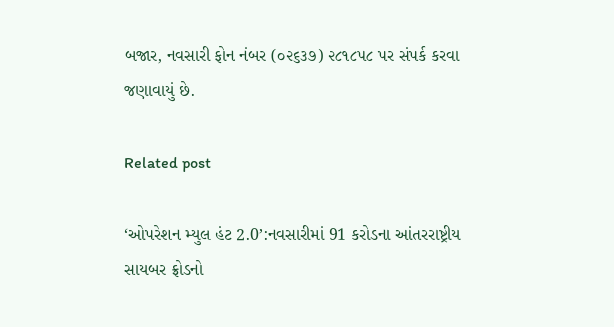બજાર, નવસારી ફોન નંબર (૦૨૬૩૭) ૨૮૧૮૫૮ પર સંપર્ક કરવા જણાવાયું છે.

Related post

‘ઓપરેશન મ્યુલ હંટ 2.0’:નવસારીમાં 91 કરોડના આંતરરાષ્ટ્રીય સાયબર ફ્રોડનો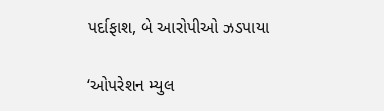પર્દાફાશ, બે આરોપીઓ ઝડપાયા

‘ઓપરેશન મ્યુલ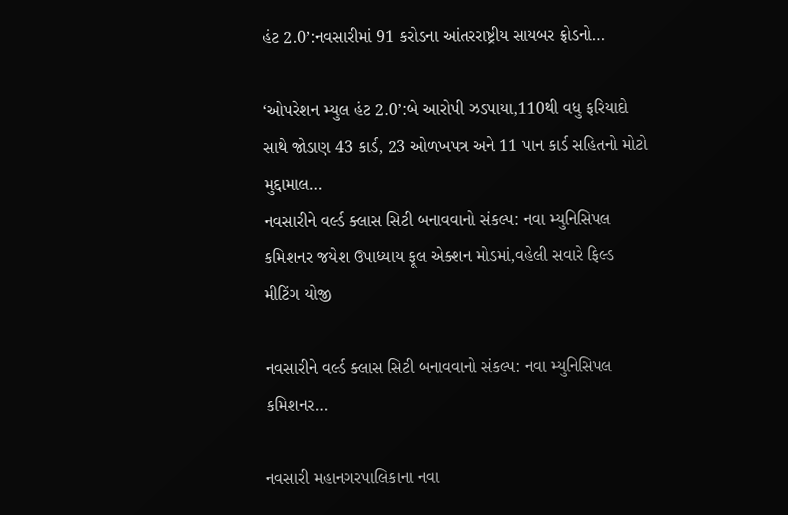હંટ 2.0’:નવસારીમાં 91 કરોડના આંતરરાષ્ટ્રીય સાયબર ફ્રોડનો…

‘ઓપરેશન મ્યુલ હંટ 2.0’:બે આરોપી ઝડપાયા,110થી વધુ ફરિયાદો સાથે જોડાણ 43 કાર્ડ, 23 ઓળખપત્ર અને 11 પાન કાર્ડ સહિતનો મોટો મુદ્દામાલ…
નવસારીને વર્લ્ડ ક્લાસ સિટી બનાવવાનો સંકલ્પ: નવા મ્યુનિસિપલ કમિશનર જયેશ ઉપાધ્યાય ફૂલ એક્શન મોડમાં,વહેલી સવારે ફિલ્ડ મીટિંગ યોજી

નવસારીને વર્લ્ડ ક્લાસ સિટી બનાવવાનો સંકલ્પ: નવા મ્યુનિસિપલ કમિશનર…

નવસારી મહાનગરપાલિકાના નવા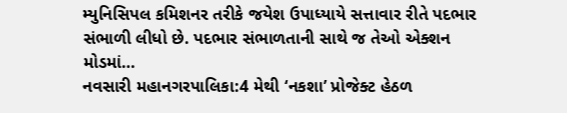મ્યુનિસિપલ કમિશનર તરીકે જયેશ ઉપાધ્યાયે સત્તાવાર રીતે પદભાર સંભાળી લીધો છે. પદભાર સંભાળતાની સાથે જ તેઓ એક્શન મોડમાં…
નવસારી મહાનગરપાલિકા:4 મેથી ‘નકશા’ પ્રોજેક્ટ હેઠળ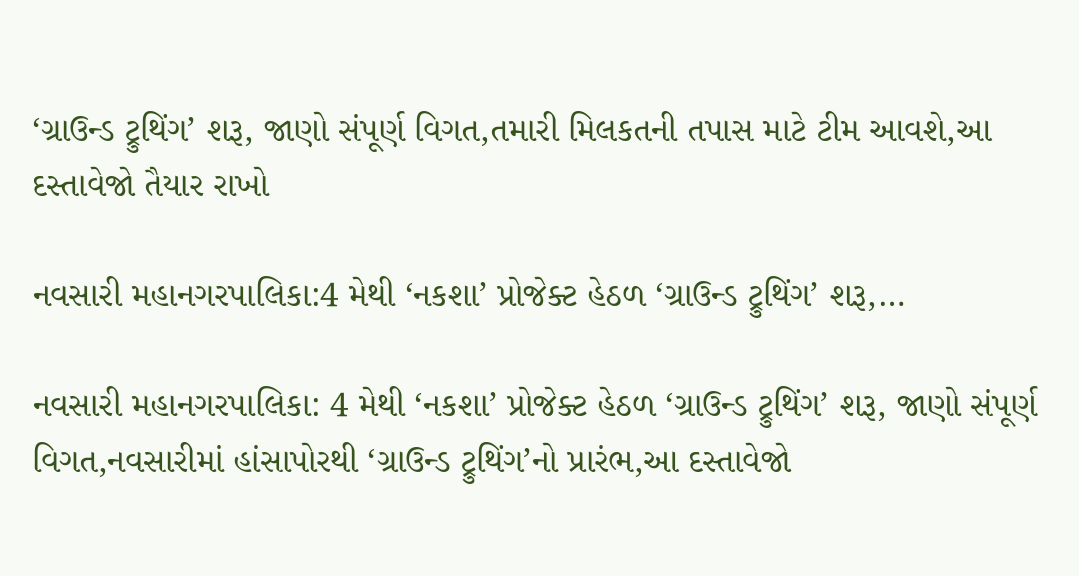‘ગ્રાઉન્ડ ટ્રુથિંગ’ શરૂ, જાણો સંપૂર્ણ વિગત,તમારી મિલકતની તપાસ માટે ટીમ આવશે,આ દસ્તાવેજો તૈયાર રાખો

નવસારી મહાનગરપાલિકા:4 મેથી ‘નકશા’ પ્રોજેક્ટ હેઠળ ‘ગ્રાઉન્ડ ટ્રુથિંગ’ શરૂ,…

નવસારી મહાનગરપાલિકા: 4 મેથી ‘નકશા’ પ્રોજેક્ટ હેઠળ ‘ગ્રાઉન્ડ ટ્રુથિંગ’ શરૂ, જાણો સંપૂર્ણ વિગત,નવસારીમાં હાંસાપોરથી ‘ગ્રાઉન્ડ ટ્રુથિંગ’નો પ્રારંભ,આ દસ્તાવેજો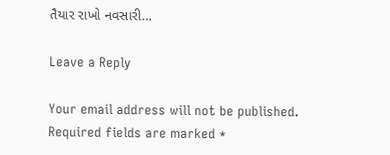તૈયાર રાખો નવસારી…

Leave a Reply

Your email address will not be published. Required fields are marked *